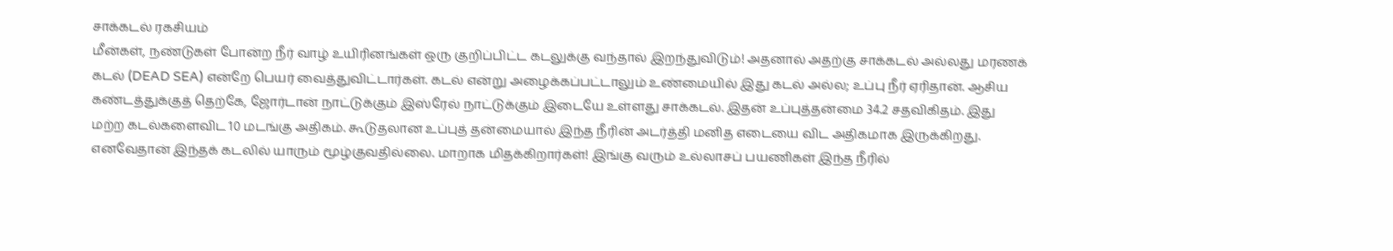சாக்கடல் ரகசியம்
மீன்கள், நண்டுகள் போன்ற நீர் வாழ் உயிரினங்கள் ஒரு குறிப்பிட்ட கடலுக்கு வந்தால் இறந்துவிடும்! அதனால் அதற்கு சாக்கடல் அல்லது மரணக் கடல் (DEAD SEA) என்றே பெயர் வைத்துவிட்டார்கள். கடல் என்று அழைக்கப்பட்டாலும் உண்மையில் இது கடல் அல்ல; உப்பு நீர் ஏரிதான். ஆசிய கண்டத்துக்குத் தெற்கே, ஜோர்டான் நாட்டுக்கும் இஸ்ரேல் நாட்டுக்கும் இடையே உள்ளது சாக்கடல். இதன் உப்புத்தன்மை 34.2 சதவிகிதம். இது மற்ற கடல்களைவிட 10 மடங்கு அதிகம். கூடுதலான உப்புத் தன்மையால் இந்த நீரின் அடர்த்தி மனித எடையை விட அதிகமாக இருக்கிறது. எனவேதான் இந்தக் கடலில் யாரும் மூழ்குவதில்லை. மாறாக மிதக்கிறார்கள்! இங்கு வரும் உல்லாசப் பயணிகள் இந்த நீரில்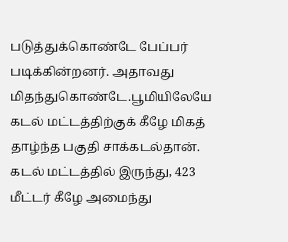படுத்துக்கொண்டே பேப்பர் படிக்கின்றனர். அதாவது மிதந்துகொண்டே.பூமியிலேயே கடல் மட்டத்திற்குக் கீழே மிகத் தாழ்ந்த பகுதி சாக்கடல்தான். கடல் மட்டத்தில் இருந்து, 423 மீட்டர் கீழே அமைந்து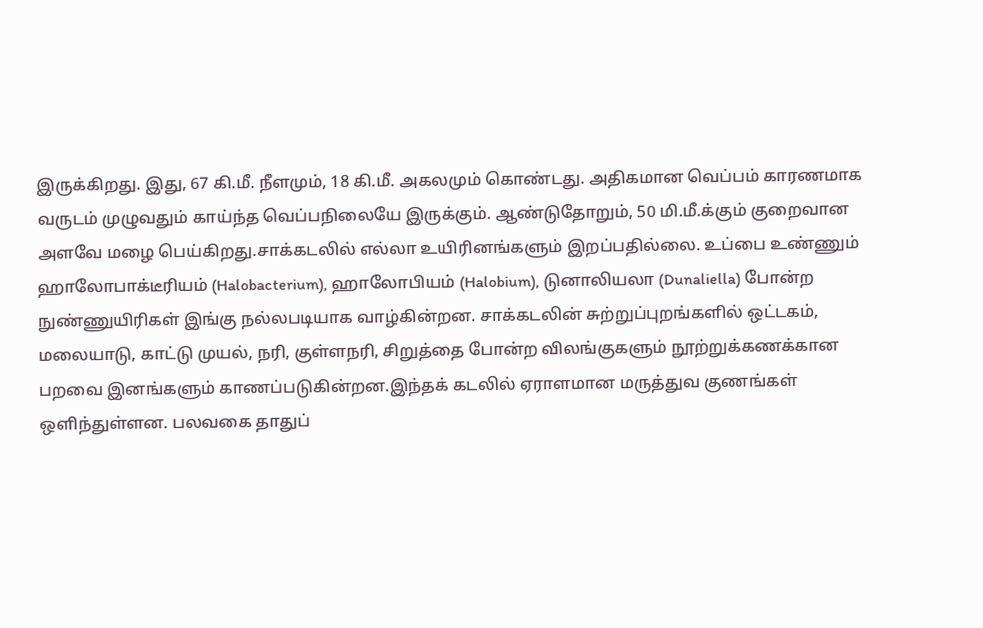இருக்கிறது. இது, 67 கி.மீ. நீளமும், 18 கி.மீ. அகலமும் கொண்டது. அதிகமான வெப்பம் காரணமாக வருடம் முழுவதும் காய்ந்த வெப்பநிலையே இருக்கும். ஆண்டுதோறும், 50 மி.மீ.க்கும் குறைவான அளவே மழை பெய்கிறது.சாக்கடலில் எல்லா உயிரினங்களும் இறப்பதில்லை. உப்பை உண்ணும் ஹாலோபாக்டீரியம் (Halobacterium), ஹாலோபியம் (Halobium), டுனாலியலா (Dunaliella) போன்ற நுண்ணுயிரிகள் இங்கு நல்லபடியாக வாழ்கின்றன. சாக்கடலின் சுற்றுப்புறங்களில் ஒட்டகம், மலையாடு, காட்டு முயல், நரி, குள்ளநரி, சிறுத்தை போன்ற விலங்குகளும் நூற்றுக்கணக்கான பறவை இனங்களும் காணப்படுகின்றன.இந்தக் கடலில் ஏராளமான மருத்துவ குணங்கள் ஒளிந்துள்ளன. பலவகை தாதுப்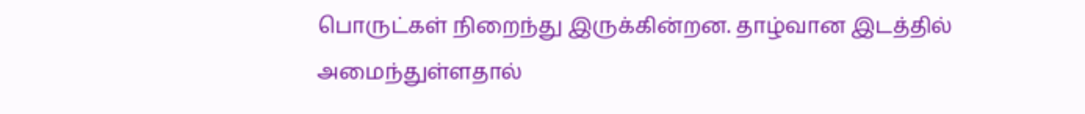பொருட்கள் நிறைந்து இருக்கின்றன. தாழ்வான இடத்தில் அமைந்துள்ளதால்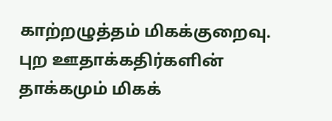காற்றழுத்தம் மிகக்குறைவு. புற ஊதாக்கதிர்களின் தாக்கமும் மிகக்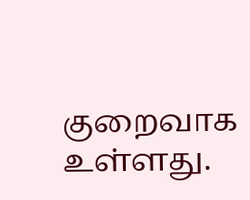குறைவாக உள்ளது.